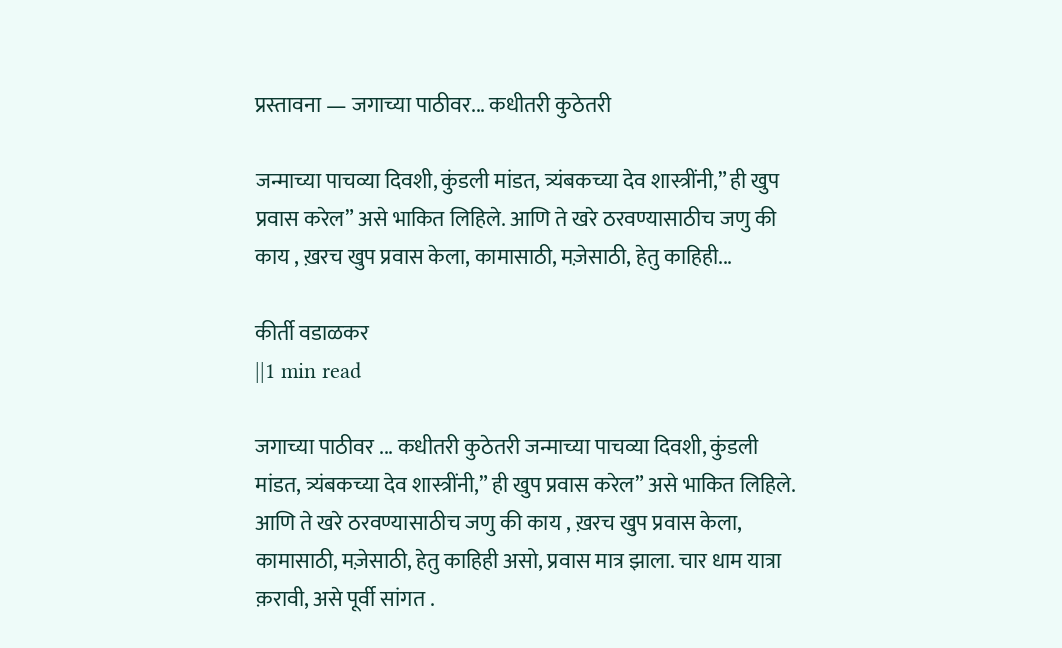प्रस्तावना — जगाच्या पाठीवर... कधीतरी कुठेतरी

जन्माच्या पाचव्या दिवशी, कुंडली मांडत, त्र्यंबकच्या देव शास्त्रींनी,” ही खुप प्रवास करेल” असे भाकित लिहिले. आणि ते खरे ठरवण्यासाठीच जणु की काय , ख़रच खुप प्रवास केला, कामासाठी, मज़ेसाठी, हेतु काहिही...

कीर्ती वडाळकर
||1 min read

जगाच्या पाठीवर ... कधीतरी कुठेतरी जन्माच्या पाचव्या दिवशी, कुंडली मांडत, त्र्यंबकच्या देव शास्त्रींनी,” ही खुप प्रवास करेल” असे भाकित लिहिले. आणि ते खरे ठरवण्यासाठीच जणु की काय , ख़रच खुप प्रवास केला, कामासाठी, मज़ेसाठी, हेतु काहिही असो, प्रवास मात्र झाला. चार धाम यात्रा क़रावी, असे पूर्वी सांगत .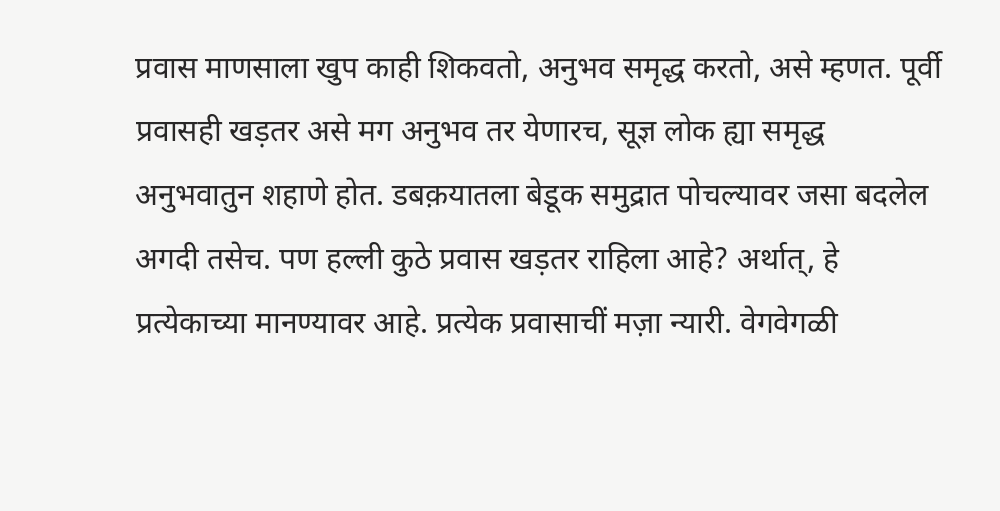प्रवास माणसाला खुप काही शिकवतो, अनुभव समृद्ध करतो, असे म्हणत. पूर्वी प्रवासही खड़तर असे मग अनुभव तर येणारच, सूज्ञ लोक ह्या समृद्ध अनुभवातुन शहाणे होत. डबक़यातला बेडूक समुद्रात पोचल्यावर जसा बदलेल अगदी तसेच. पण हल्ली कुठे प्रवास खड़तर राहिला आहे? अर्थात्, हे प्रत्येकाच्या मानण्यावर आहे. प्रत्येक प्रवासाचीं मज़ा न्यारी. वेगवेगळी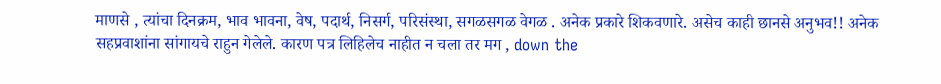माणसे , त्यांचा दिनक्रम, भाव भावना, वेष, पदार्थ, निसर्ग, परिसंस्था, सगळसगळ वेगळ . अनेक प्रकारे शिकवणारे. असेच काही छानसे अनुभव!! अनेक सहप्रवाशांना सांगायचे राहुन गेलेले. कारण पत्र लिहिलेच नाहीत न चला तर मग , down the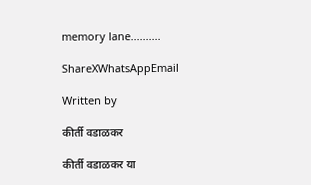memory lane..........

ShareXWhatsAppEmail

Written by

कीर्ती वडाळकर

कीर्ती वडाळकर या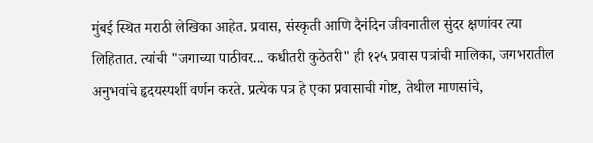मुंबई स्थित मराठी लेखिका आहेत. प्रवास, संस्कृती आणि दैनंदिन जीवनातील सुंदर क्षणांवर त्या लिहितात. त्यांची "जगाच्या पाठीवर... कधीतरी कुठेतरी" ही १२५ प्रवास पत्रांची मालिका, जगभरातील अनुभवांचे हृदयस्पर्शी वर्णन करते. प्रत्येक पत्र हे एका प्रवासाची गोष्ट, तेथील माणसांचे,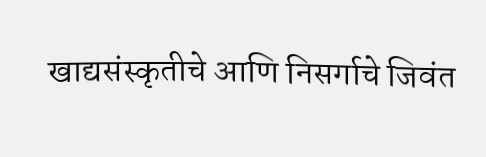खाद्यसंस्कृतीचे आणि निसर्गाचे जिवंत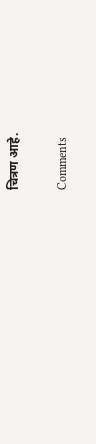चित्रण आहे.

Comments